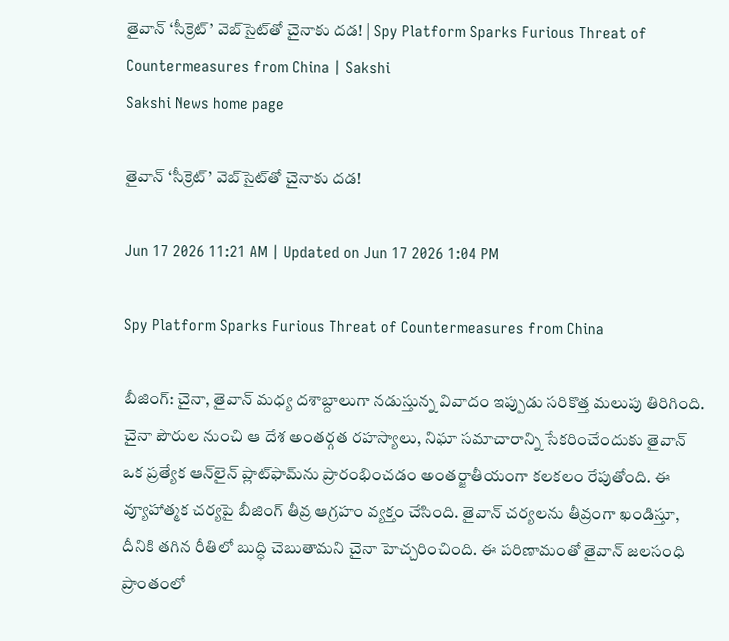తైవాన్ ‘సీక్రెట్’ వెబ్‌సైట్‌తో చైనాకు దడ! | Spy Platform Sparks Furious Threat of Countermeasures from China | Sakshi
Sakshi News home page

తైవాన్ ‘సీక్రెట్’ వెబ్‌సైట్‌తో చైనాకు దడ!

Jun 17 2026 11:21 AM | Updated on Jun 17 2026 1:04 PM

Spy Platform Sparks Furious Threat of Countermeasures from China

బీజింగ్‌: చైనా, తైవాన్ మధ్య దశాబ్దాలుగా నడుస్తున్న వివాదం ఇప్పుడు సరికొత్త మలుపు తిరిగింది. చైనా పౌరుల నుంచి ఆ దేశ అంతర్గత రహస్యాలు, నిఘా సమాచారాన్ని సేకరించేందుకు తైవాన్ ఒక ప్రత్యేక ఆన్‌లైన్ ప్లాట్‌ఫామ్‌ను ప్రారంభించడం అంతర్జాతీయంగా కలకలం రేపుతోంది. ఈ వ్యూహాత్మక చర్యపై బీజింగ్ తీవ్ర ఆగ్రహం వ్యక్తం చేసింది. తైవాన్ చర్యలను తీవ్రంగా ఖండిస్తూ, దీనికి తగిన రీతిలో బుద్ధి చెబుతామని చైనా హెచ్చరించింది. ఈ పరిణామంతో తైవాన్ జలసంధి ప్రాంతంలో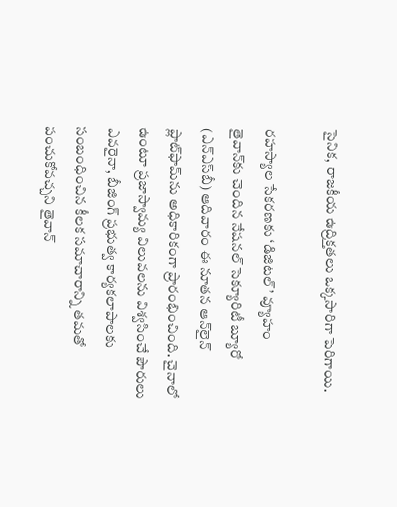సైనిక, రాజకీయ ఉద్రిక్తతలు ఒక్కసారిగా పెరిగాయి.

రహస్యాల సేకరణకు ‘డిజిటల్’ వ్యూహం
తైవాన్‌కు చెందిన నేషనల్ సెక్యూరిటీ బ్యూరో (ఎన్‌ఎస్‌బీ) ఆదివారం ఈ నూతన ఆన్‌లైన్ ప్లాట్‌ఫామ్‌ను అధికారికంగా ప్రారంభించింది. చైనాలో ఉంటూ ప్రజాస్వామ్య విలువలను విశ్వసించే పౌరులు ఎవరైనా, బీజింగ్ ప్రభుత్వ కార్యకలాపాలకు సంబంధించిన కీలక సమాచారాన్ని తమతో పంచుకోవచ్చని తైవాన్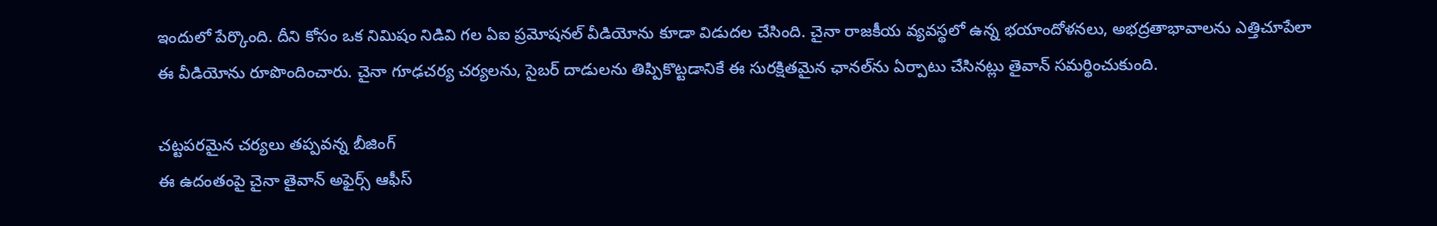ఇందులో పేర్కొంది. దీని కోసం ఒక నిమిషం నిడివి గల ఏఐ ప్రమోషనల్ వీడియోను కూడా విడుదల చేసింది. చైనా రాజకీయ వ్యవస్థలో ఉన్న భయాందోళనలు, అభద్రతాభావాలను ఎత్తిచూపేలా ఈ వీడియోను రూపొందించారు. చైనా గూఢచర్య చర్యలను, సైబర్ దాడులను తిప్పికొట్టడానికే ఈ సురక్షితమైన ఛానల్‌ను ఏర్పాటు చేసినట్లు తైవాన్ సమర్థించుకుంది.

చట్టపరమైన చర్యలు తప్పవన్న బీజింగ్
ఈ ఉదంతంపై చైనా తైవాన్ అఫైర్స్ ఆఫీస్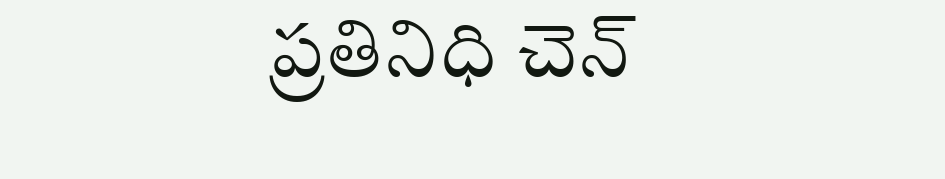ప్రతినిధి చెన్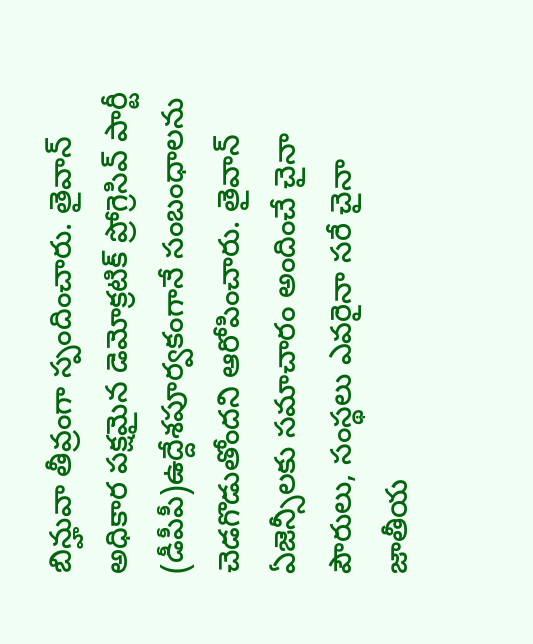బిన్హువా తీవ్రంగా స్పందించారు. తైవాన్ అధికార పక్షమైన డెమోక్రటిక్ ప్రోగ్రెసివ్ పార్టీ (డీపీపీ)ఉద్దేశపూర్వకంగానే సంబంధాలను చెడగొడుతోందని ఆరోపించారు. తైవాన్ ఏజెన్సీలకు సమాచారం అందించే చైనా పౌరులు, సంస్థలు ఎవరైనా సరే చైనా జాతీయ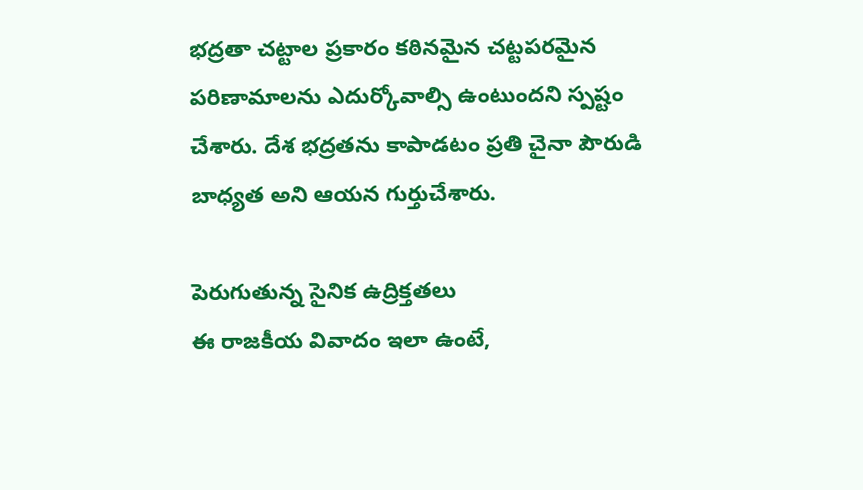భద్రతా చట్టాల ప్రకారం కఠినమైన చట్టపరమైన పరిణామాలను ఎదుర్కోవాల్సి ఉంటుందని స్పష్టం చేశారు. దేశ భద్రతను కాపాడటం ప్రతి చైనా పౌరుడి బాధ్యత అని ఆయన గుర్తుచేశారు.

పెరుగుతున్న సైనిక ఉద్రిక్తతలు
ఈ రాజకీయ వివాదం ఇలా ఉంటే,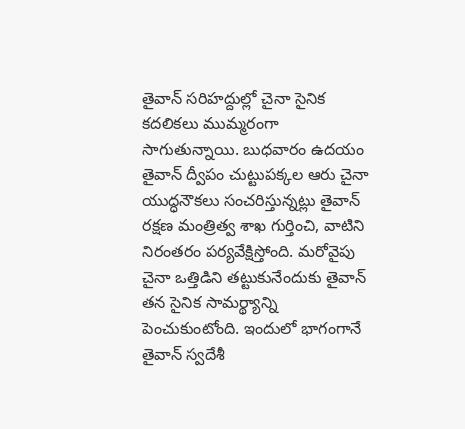తైవాన్ సరిహద్దుల్లో చైనా సైనిక కదలికలు ముమ్మరంగా సాగుతున్నాయి. బుధవారం ఉదయం తైవాన్ ద్వీపం చుట్టుపక్కల ఆరు చైనా యుద్ధనౌకలు సంచరిస్తున్నట్లు తైవాన్ రక్షణ మంత్రిత్వ శాఖ గుర్తించి, వాటిని నిరంతరం పర్యవేక్షిస్తోంది. మరోవైపు చైనా ఒత్తిడిని తట్టుకునేందుకు తైవాన్ తన సైనిక సామర్థ్యాన్ని పెంచుకుంటోంది. ఇందులో భాగంగానే తైవాన్ స్వదేశీ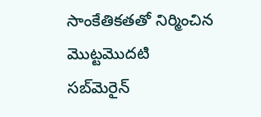సాంకేతికతతో నిర్మించిన మొట్టమొదటి సబ్‌మెరైన్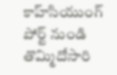కాహ్‌సియుంగ్ పోర్ట్ నుండి తొమ్మిదోసారి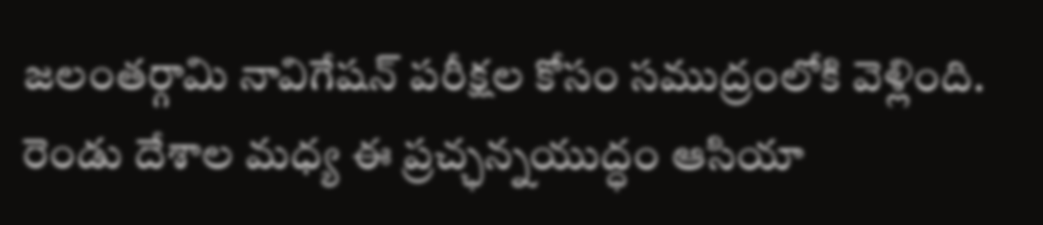జలంతర్గామి నావిగేషన్ పరీక్షల కోసం సముద్రంలోకి వెళ్లింది. రెండు దేశాల మధ్య ఈ ప్రచ్ఛన్నయుద్ధం ఆసియా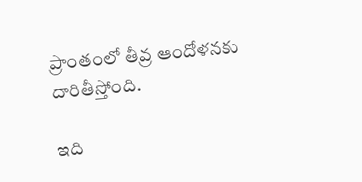ప్రాంతంలో తీవ్ర ఆందోళనకు దారితీస్తోంది.

ఇది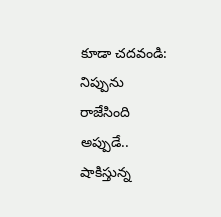కూడా చదవండి: నిప్పును రాజేసింది అప్పుడే.. షాకిస్తున్న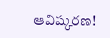ఆవిష్కరణ!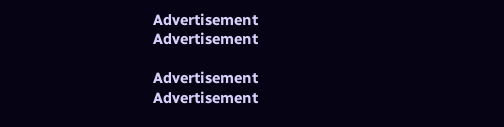Advertisement
Advertisement

Advertisement
Advertisement